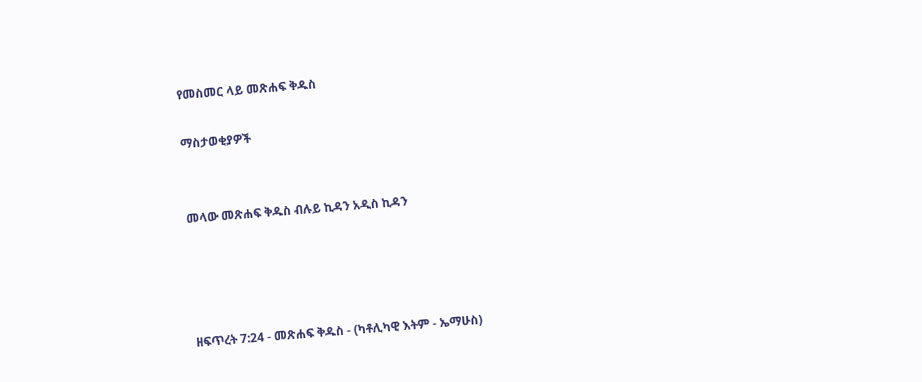የመስመር ላይ መጽሐፍ ቅዱስ

ማስታወቂያዎች


መላው መጽሐፍ ቅዱስ ብሉይ ኪዳን አዲስ ኪዳን




ዘፍጥረት 7:24 - መጽሐፍ ቅዱስ - (ካቶሊካዊ እትም - ኤማሁስ)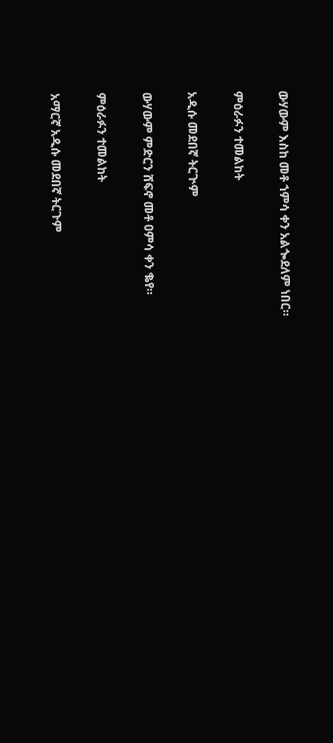ውሃውም እስከ መቶ ኀምሳ ቀን አልጐደለም ነበር።

ምዕራፉን ተመልከት

አዲሱ መደበኛ ትርጒም

ውሃውም ምድርን ሸፍኖ መቶ ዐምሳ ቀን ቈየ።

ምዕራፉን ተመልከት

አማርኛ አዲሱ መደበኛ ትርጉም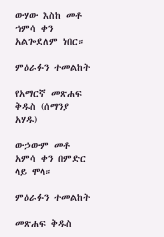ውሃው እስከ መቶ ኀምሳ ቀን አልጐደለም ነበር።

ምዕራፉን ተመልከት

የአማርኛ መጽሐፍ ቅዱስ (ሰማንያ አሃዱ)

ውኃውም መቶ አምሳ ቀን በምድር ላይ ሞላ።

ምዕራፉን ተመልከት

መጽሐፍ ቅዱስ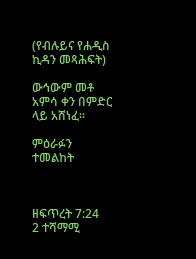(የብሉይና የሐዲስ ኪዳን መጻሕፍት)

ውኅውም መቶ አምሳ ቀን በምድር ላይ አሸነፈ።

ምዕራፉን ተመልከት



ዘፍጥረት 7:24
2 ተሻማሚ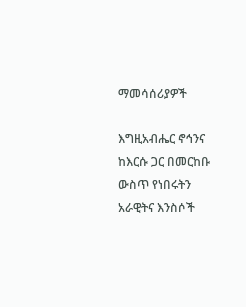ማመሳሰሪያዎች

እግዚአብሔር ኖኅንና ከእርሱ ጋር በመርከቡ ውስጥ የነበሩትን አራዊትና እንስሶች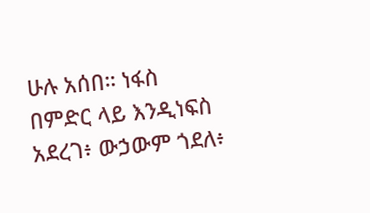ሁሉ አሰበ። ነፋስ በምድር ላይ እንዲነፍስ አደረገ፥ ውኃውም ጎደለ፥